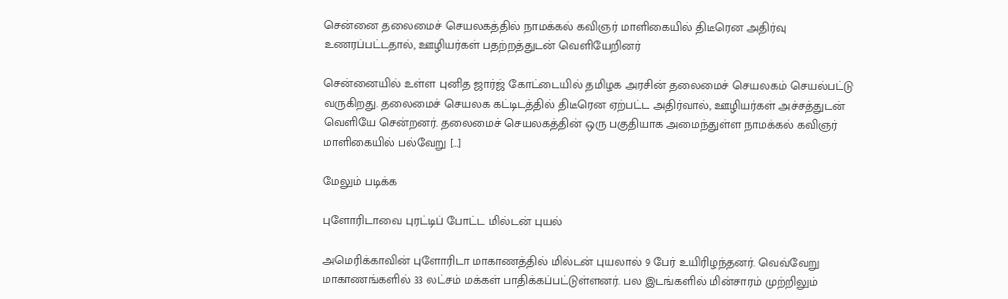சென்னை தலைமைச் செயலகத்தில் நாமக்கல் கவிஞர் மாளிகையில் திடீரென அதிர்வு உணரப்பட்டதால், ஊழியர்கள் பதற்றத்துடன் வெளியேறினர்

சென்னையில் உள்ள புனித ஜார்ஜ் கோட்டையில் தமிழக அரசின் தலைமைச் செயலகம் செயல்பட்டு வருகிறது. தலைமைச் செயலக கட்டிடத்தில் திடீரென ஏற்பட்ட அதிர்வால், ஊழியர்கள் அச்சத்துடன் வெளியே சென்றனர். தலைமைச் செயலகத்தின் ஒரு பகுதியாக அமைந்துள்ள நாமக்கல் கவிஞர் மாளிகையில் பல்வேறு […]

மேலும் படிக்க

புளோரிடாவை புரட்டிப் போட்ட மில்டன் புயல்

அமெரிக்காவின் புளோரிடா மாகாணத்தில் மில்டன் புயலால் 9 பேர் உயிரிழந்தனர். வெவ்வேறு மாகாணங்களில் 33 லட்சம் மக்கள் பாதிக்கப்பட்டுள்ளனர். பல இடங்களில் மின்சாரம் முற்றிலும்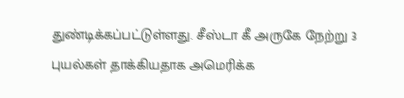துண்டிக்கப்பட்டுள்ளது. சீஸ்டா கீ அருகே நேற்று 3 புயல்கள் தாக்கியதாக அமெரிக்க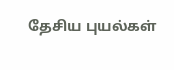தேசிய புயல்கள்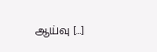ஆய்வு […]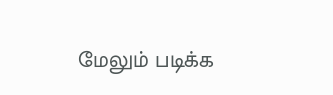மேலும் படிக்க